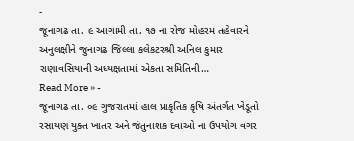-
જૂનાગઢ તા. ૯ આગામી તા. ૧૭ ના રોજ મોહરમ તહેવારને અનુલક્ષીને જુનાગઢ જિલ્લા કલેકટરશ્રી અનિલ કુમાર રાણાવસિયાની અધ્યક્ષતામાં એકતા સમિતિની…
Read More » -
જૂનાગઢ તા. ૦૯ ગુજરાતમાં હાલ પ્રાકૃતિક કૃષિ અંતર્ગત ખેડૂતો રસાયણ યુક્ત ખાતર અને જંતુનાશક દવાઓ ના ઉપયોગ વગર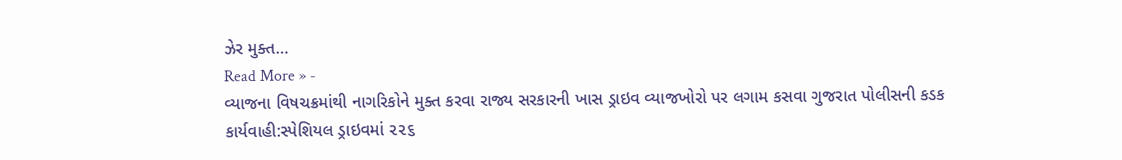ઝેર મુક્ત…
Read More » -
વ્યાજના વિષચક્રમાંથી નાગરિકોને મુક્ત કરવા રાજ્ય સરકારની ખાસ ડ્રાઇવ વ્યાજખોરો પર લગામ કસવા ગુજરાત પોલીસની કડક કાર્યવાહી:સ્પેશિયલ ડ્રાઇવમાં ૨૨૬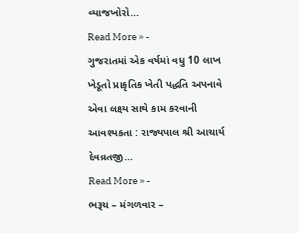વ્યાજખોરો…
Read More » -
ગુજરાતમાં એક વર્ષમાં વધુ 10 લાખ ખેડૂતો પ્રાકૃતિક ખેતી પદ્ધતિ અપનાવે એવા લક્ષ્ય સાથે કામ કરવાની આવશ્યકતા : રાજ્યપાલ શ્રી આચાર્ય દેવવ્રતજી…
Read More » -
ભરૂચ – મંગળવાર –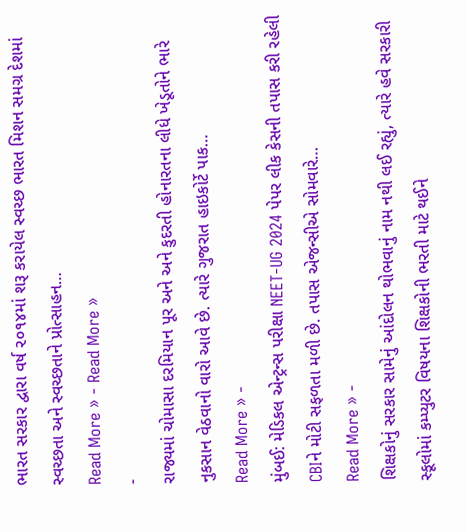ભારત સરકાર દ્વારા વર્ષ ૨૦૧૪માં શરૂ કરાયેલ સ્વચ્છ ભારત મિશન સમગ્ર દેશમાં સ્વચ્છતા અને સ્વચ્છતાને પ્રોત્સાહન…
Read More » - Read More »
-
રાજ્યમાં ચોમાસા દરમિયાન પૂર અને અને કુદરતી હોનારતના લીધે ખેડૂતોને ભારે નુકસાન વેઠવાનો વારો આવે છે. ત્યારે ગુજરાત હાઇકોર્ટે પાક…
Read More » -
મુંબઈ: મેડિકલ એન્ટ્રન્સ પરીક્ષા NEET-UG 2024 પેપર લીક કેસની તપાસ કરી રહેલી CBIને મોટી સફળતા મળી છે. તપાસ એજન્સીએ સોમવારે…
Read More » -
શિક્ષકોનું સરકાર સામેનું આંદોલન થોભવાનું નામ નથી લઈ રહ્યું, ત્યારે હવે સરકારી સ્કૂલોમાં કમ્પ્યુટર વિષયના શિક્ષકોની ભરતી માટે થઈને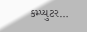કમ્પ્યુટર…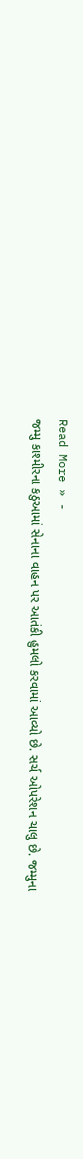Read More » -
જમ્મુ કાશ્મીરના કઠુઆમાં સેનાના વાહન પર આતંકી હુમલો કરવામાં આવ્યો છે. સર્ચ ઓપરેશન ચાલુ છે. જમ્મુના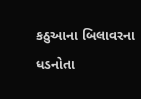કઠુઆના બિલાવરના ધડનોતા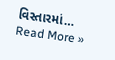વિસ્તારમાં…
Read More »